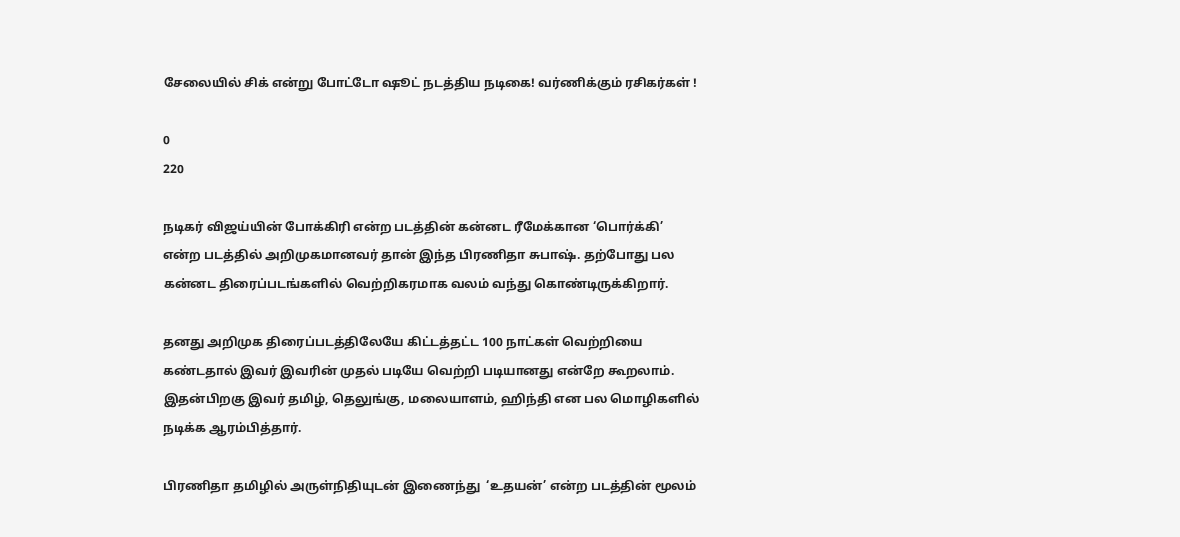சேலையில் சிக் என்று போட்டோ ஷூட் நடத்திய நடிகை! வர்ணிக்கும் ரசிகர்கள் !

0
220

நடிகர் விஜய்யின் போக்கிரி என்ற படத்தின் கன்னட ரீமேக்கான ‘பொர்க்கி’ என்ற படத்தில் அறிமுகமானவர் தான் இந்த பிரணிதா சுபாஷ். தற்போது பல கன்னட திரைப்படங்களில் வெற்றிகரமாக வலம் வந்து கொண்டிருக்கிறார்.

தனது அறிமுக திரைப்படத்திலேயே கிட்டத்தட்ட 100 நாட்கள் வெற்றியை கண்டதால் இவர் இவரின் முதல் படியே வெற்றி படியானது என்றே கூறலாம். இதன்பிறகு இவர் தமிழ், தெலுங்கு, மலையாளம், ஹிந்தி என பல மொழிகளில் நடிக்க ஆரம்பித்தார்.

பிரணிதா தமிழில் அருள்நிதியுடன் இணைந்து  ‘உதயன்’ என்ற படத்தின் மூலம்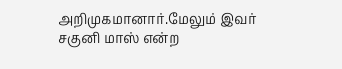அறிமுகமானார்.மேலும் இவர் சகுனி மாஸ் என்ற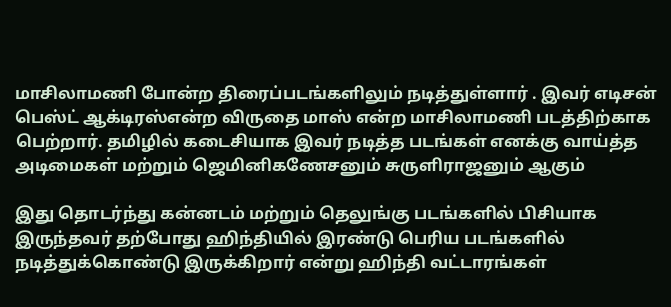மாசிலாமணி போன்ற திரைப்படங்களிலும் நடித்துள்ளார் . இவர் எடிசன் பெஸ்ட் ஆக்டிரஸ்என்ற விருதை மாஸ் என்ற மாசிலாமணி படத்திற்காக பெற்றார். தமிழில் கடைசியாக இவர் நடித்த படங்கள் எனக்கு வாய்த்த அடிமைகள் மற்றும் ஜெமினிகணேசனும் சுருளிராஜனும் ஆகும்

இது தொடர்ந்து கன்னடம் மற்றும் தெலுங்கு படங்களில் பிசியாக இருந்தவர் தற்போது ஹிந்தியில் இரண்டு பெரிய படங்களில் நடித்துக்கொண்டு இருக்கிறார் என்று ஹிந்தி வட்டாரங்கள்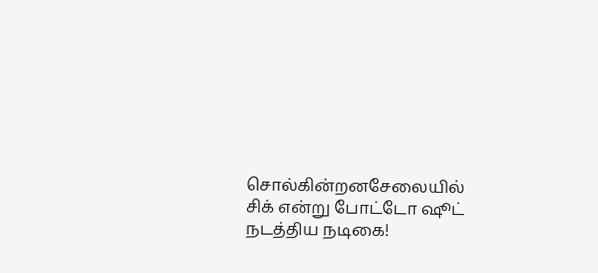சொல்கின்றனசேலையில் சிக் என்று போட்டோ ஷூட் நடத்திய நடிகை!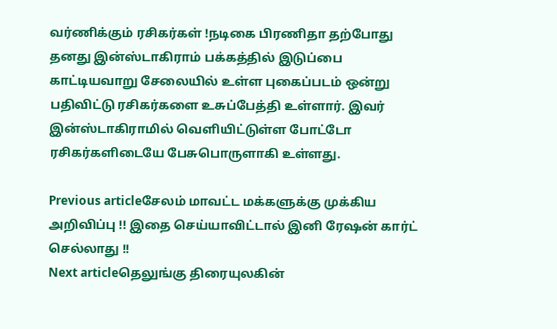வர்ணிக்கும் ரசிகர்கள் !நடிகை பிரணிதா தற்போது தனது இன்ஸ்டாகிராம் பக்கத்தில் இடுப்பை காட்டியவாறு சேலையில் உள்ள புகைப்படம் ஒன்று  பதிவிட்டு ரசிகர்களை உசுப்பேத்தி உள்ளார். இவர் இன்ஸ்டாகிராமில் வெளியிட்டுள்ள போட்டோ ரசிகர்களிடையே பேசுபொருளாகி உள்ளது.

Previous articleசேலம் மாவட்ட மக்களுக்கு முக்கிய அறிவிப்பு !! இதை செய்யாவிட்டால் இனி ரேஷன் கார்ட் செல்லாது !!
Next articleதெலுங்கு திரையுலகின்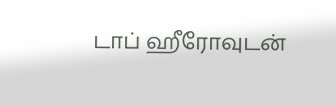டாப் ஹீரோவுடன்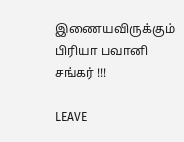இணையவிருக்கும் பிரியா பவானி சங்கர் !!!

LEAVE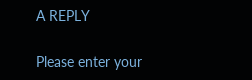A REPLY

Please enter your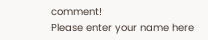comment!
Please enter your name here